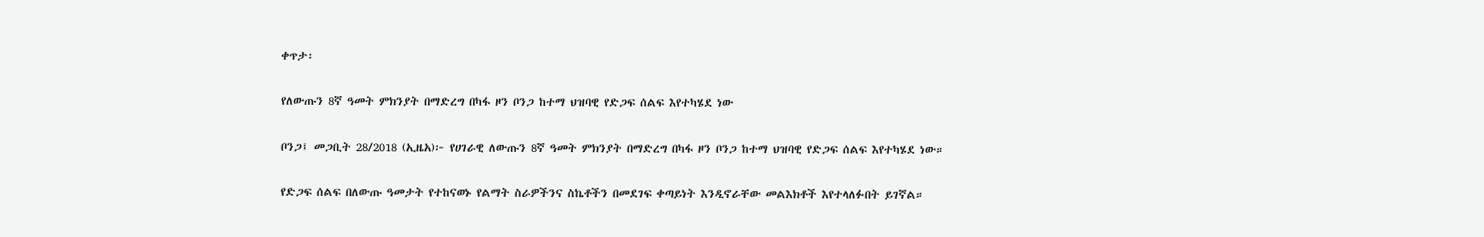ቀጥታ፡

የለውጡን 8ኛ ዓመት ምክንያት በማድረግ በካፋ ዞን ቦንጋ ከተማ ህዝባዊ የድጋፍ ሰልፍ እየተካሄደ ነው

ቦንጋ፤ መጋቢት 28/2018 (ኢዜአ)፦ የሀገራዊ ለውጡን 8ኛ ዓመት ምክንያት በማድረግ በካፋ ዞን ቦንጋ ከተማ ህዝባዊ የድጋፍ ሰልፍ እየተካሄደ ነው።

የድጋፍ ሰልፍ በለውጡ ዓመታት የተከናወኑ የልማት ስራዎችንና ስኬቶችን በመደገፍ ቀጣይነት እንዲኖራቸው መልእክቶች እየተላለፉበት ይገኛል።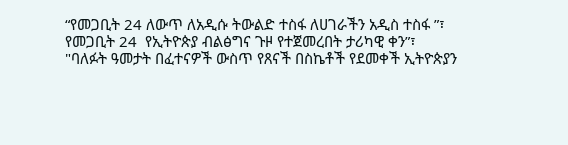“የመጋቢት 24 ለውጥ ለአዲሱ ትውልድ ተስፋ ለሀገራችን አዲስ ተስፋ ”፣ የመጋቢት 24  የኢትዮጵያ ብልፅግና ጉዞ የተጀመረበት ታሪካዊ ቀን”፣ "ባለፉት ዓመታት በፈተናዎች ውስጥ የጸናች በስኬቶች የደመቀች ኢትዮጵያን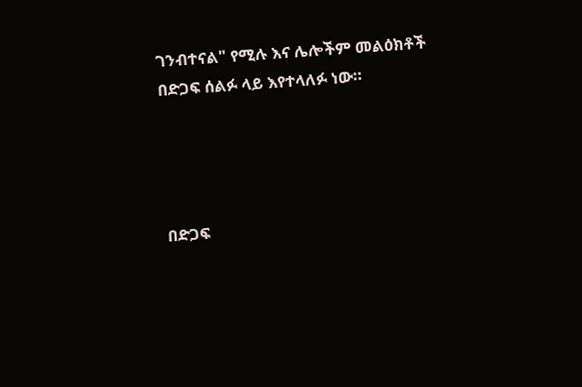ገንብተናል" የሚሉ እና ሌሎችም መልዕክቶች በድጋፍ ሰልፉ ላይ እየተላለፉ ነው።




በድጋፍ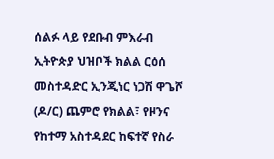ሰልፉ ላይ የደቡብ ምእራብ ኢትዮጵያ ህዝቦች ክልል ርዕሰ መስተዳድር ኢንጂነር ነጋሽ ዋጌሾ (ዶ/ር) ጨምሮ የክልል፣ የዞንና የከተማ አስተዳደር ከፍተኛ የስራ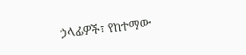ኃላፊዎች፣ የከተማው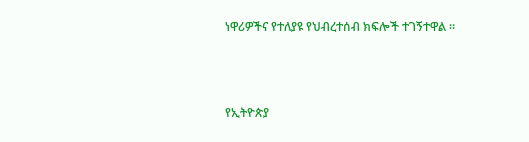ነዋሪዎችና የተለያዩ የህብረተሰብ ክፍሎች ተገኝተዋል ።



የኢትዮጵያ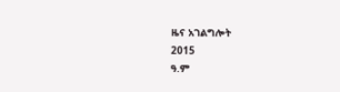ዜና አገልግሎት
2015
ዓ.ም